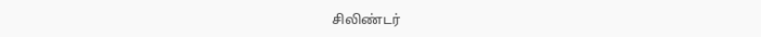சிலிண்டர்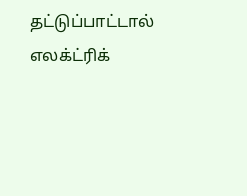தட்டுப்பாட்டால் எலக்ட்ரிக்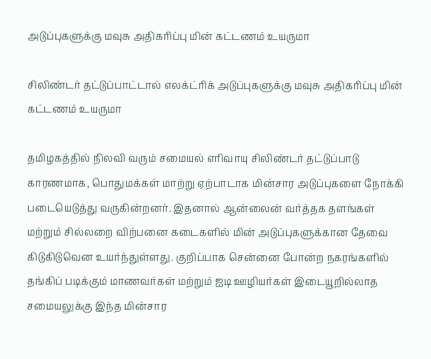அடுப்புகளுக்கு மவுசு அதிகரிப்பு மின் கட்டணம் உயருமா

சிலிண்டர் தட்டுப்பாட்டால் எலக்ட்ரிக் அடுப்புகளுக்கு மவுசு அதிகரிப்பு மின் கட்டணம் உயருமா

தமிழகத்தில் நிலவி வரும் சமையல் எரிவாயு சிலிண்டர் தட்டுப்பாடு காரணமாக, பொதுமக்கள் மாற்று ஏற்பாடாக மின்சார அடுப்புகளை நோக்கி படையெடுத்து வருகின்றனர். இதனால் ஆன்லைன் வர்த்தக தளங்கள் மற்றும் சில்லறை விற்பனை கடைகளில் மின் அடுப்புகளுக்கான தேவை கிடுகிடுவென உயர்ந்துள்ளது. குறிப்பாக சென்னை போன்ற நகரங்களில் தங்கிப் படிக்கும் மாணவர்கள் மற்றும் ஐடி ஊழியர்கள் இடையூறில்லாத சமையலுக்கு இந்த மின்சார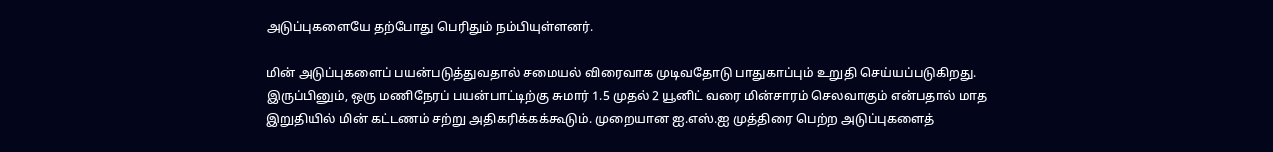அடுப்புகளையே தற்போது பெரிதும் நம்பியுள்ளனர்.

மின் அடுப்புகளைப் பயன்படுத்துவதால் சமையல் விரைவாக முடிவதோடு பாதுகாப்பும் உறுதி செய்யப்படுகிறது. இருப்பினும், ஒரு மணிநேரப் பயன்பாட்டிற்கு சுமார் 1.5 முதல் 2 யூனிட் வரை மின்சாரம் செலவாகும் என்பதால் மாத இறுதியில் மின் கட்டணம் சற்று அதிகரிக்கக்கூடும். முறையான ஐ.எஸ்.ஐ முத்திரை பெற்ற அடுப்புகளைத்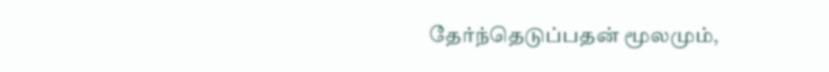தேர்ந்தெடுப்பதன் மூலமும்,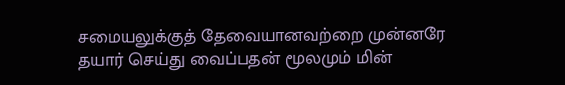சமையலுக்குத் தேவையானவற்றை முன்னரே தயார் செய்து வைப்பதன் மூலமும் மின்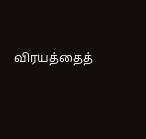விரயத்தைத்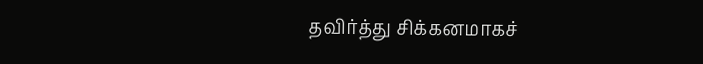தவிர்த்து சிக்கனமாகச்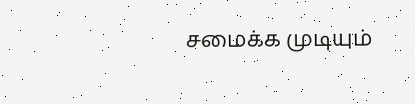சமைக்க முடியும்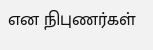என நிபுணர்கள்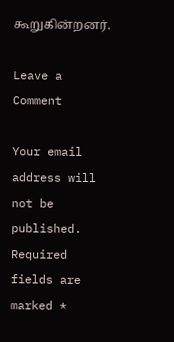கூறுகின்றனர்.

Leave a Comment

Your email address will not be published. Required fields are marked *